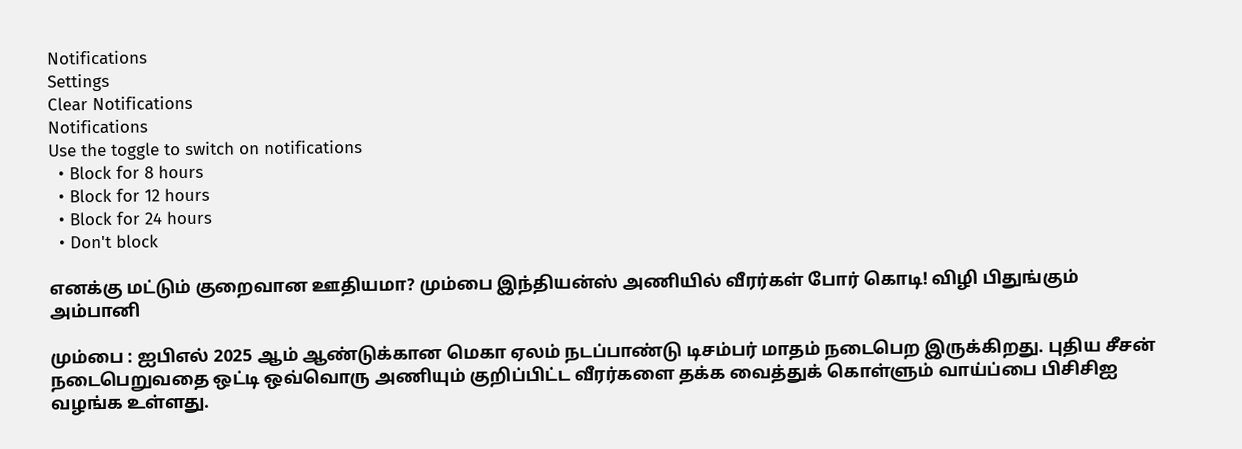Notifications
Settings
Clear Notifications
Notifications
Use the toggle to switch on notifications
  • Block for 8 hours
  • Block for 12 hours
  • Block for 24 hours
  • Don't block

எனக்கு மட்டும் குறைவான ஊதியமா? மும்பை இந்தியன்ஸ் அணியில் வீரர்கள் போர் கொடி! விழி பிதுங்கும் அம்பானி

மும்பை : ஐபிஎல் 2025 ஆம் ஆண்டுக்கான மெகா ஏலம் நடப்பாண்டு டிசம்பர் மாதம் நடைபெற இருக்கிறது. புதிய சீசன் நடைபெறுவதை ஒட்டி ஒவ்வொரு அணியும் குறிப்பிட்ட வீரர்களை தக்க வைத்துக் கொள்ளும் வாய்ப்பை பிசிசிஐ வழங்க உள்ளது.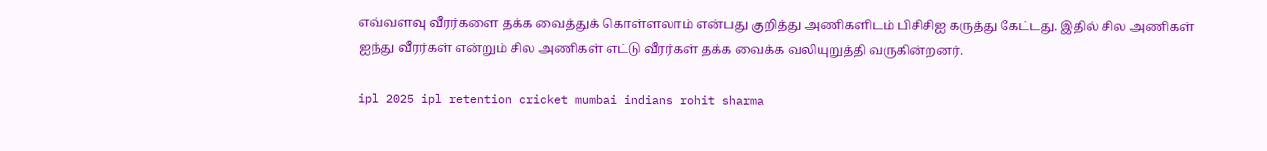எவ்வளவு வீரர்களை தக்க வைத்துக் கொள்ளலாம் என்பது குறித்து அணிகளிடம் பிசிசிஐ கருத்து கேட்டது. இதில் சில அணிகள் ஐந்து வீரர்கள் என்றும் சில அணிகள் எட்டு வீரர்கள் தக்க வைக்க வலியுறுத்தி வருகின்றனர்.

ipl 2025 ipl retention cricket mumbai indians rohit sharma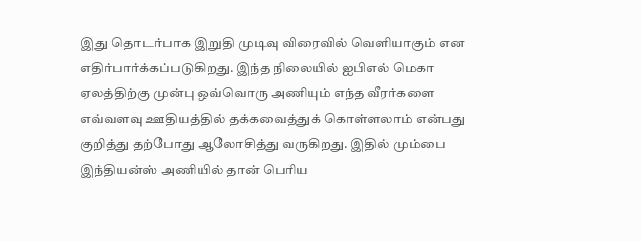இது தொடர்பாக இறுதி முடிவு விரைவில் வெளியாகும் என எதிர்பார்க்கப்படுகிறது. இந்த நிலையில் ஐபிஎல் மெகா ஏலத்திற்கு முன்பு ஒவ்வொரு அணியும் எந்த வீரர்களை எவ்வளவு ஊதியத்தில் தக்கவைத்துக் கொள்ளலாம் என்பது குறித்து தற்போது ஆலோசித்து வருகிறது. இதில் மும்பை இந்தியன்ஸ் அணியில் தான் பெரிய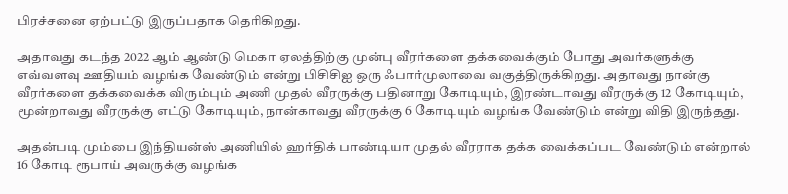பிரச்சனை ஏற்பட்டு இருப்பதாக தெரிகிறது.

அதாவது கடந்த 2022 ஆம் ஆண்டு மெகா ஏலத்திற்கு முன்பு வீரர்களை தக்கவைக்கும் போது அவர்களுக்கு எவ்வளவு ஊதியம் வழங்க வேண்டும் என்று பிசிசிஐ ஒரு ஃபார்முலாவை வகுத்திருக்கிறது. அதாவது நான்கு வீரர்களை தக்கவைக்க விரும்பும் அணி முதல் வீரருக்கு பதினாறு கோடியும், இரண்டாவது வீரருக்கு 12 கோடியும், மூன்றாவது வீரருக்கு எட்டு கோடியும், நான்காவது வீரருக்கு 6 கோடியும் வழங்க வேண்டும் என்று விதி இருந்தது.

அதன்படி மும்பை இந்தியன்ஸ் அணியில் ஹர்திக் பாண்டியா முதல் வீரராக தக்க வைக்கப்பட வேண்டும் என்றால் 16 கோடி ரூபாய் அவருக்கு வழங்க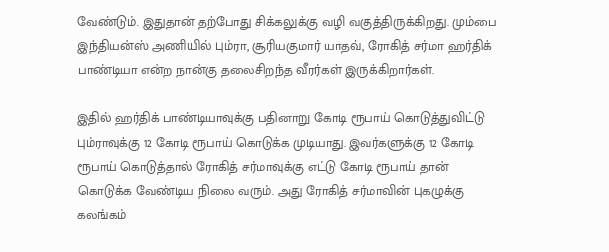வேண்டும். இதுதான் தற்போது சிக்கலுக்கு வழி வகுத்திருக்கிறது. மும்பை இந்தியன்ஸ் அணியில் பும்ரா, சூரியகுமார் யாதவ், ரோகித் சர்மா ஹர்திக் பாண்டியா என்ற நான்கு தலைசிறந்த வீரர்கள் இருக்கிறார்கள்.

இதில் ஹர்திக் பாண்டியாவுக்கு பதினாறு கோடி ரூபாய் கொடுத்துவிட்டு பும்ராவுக்கு 12 கோடி ரூபாய் கொடுக்க முடியாது. இவர்களுக்கு 12 கோடி ரூபாய் கொடுத்தால் ரோகித் சர்மாவுக்கு எட்டு கோடி ரூபாய் தான் கொடுக்க வேண்டிய நிலை வரும். அது ரோகித் சர்மாவின் புகழுக்கு கலங்கம்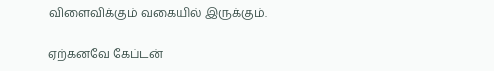விளைவிக்கும் வகையில் இருக்கும்.

ஏற்கனவே கேப்டன்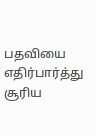பதவியை எதிர்பார்த்து சூரிய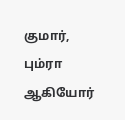குமார், பும்ரா ஆகியோர்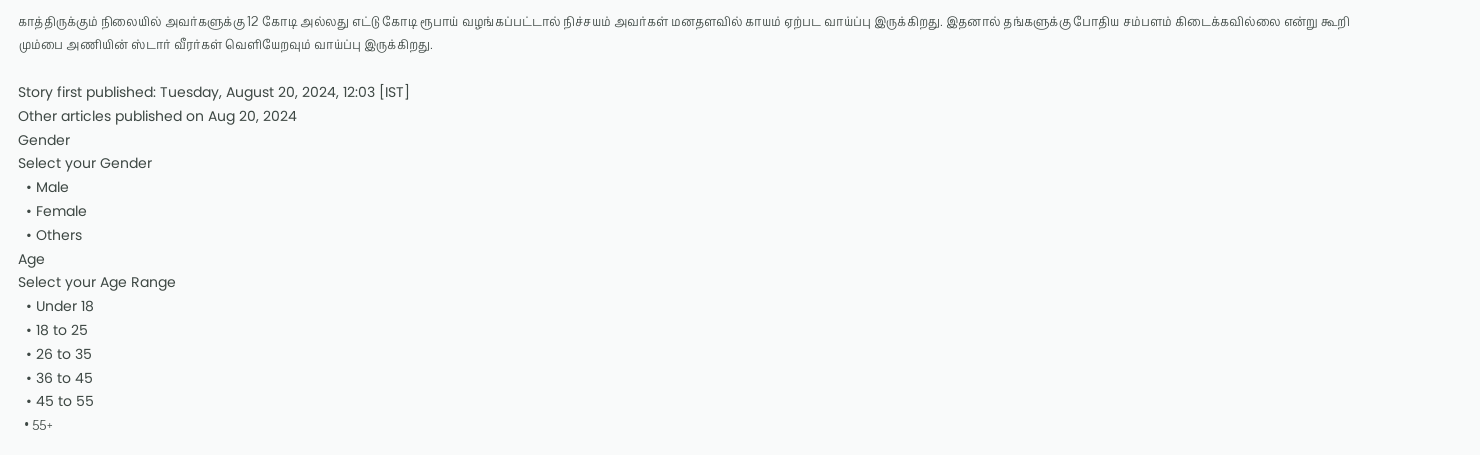காத்திருக்கும் நிலையில் அவர்களுக்கு 12 கோடி அல்லது எட்டு கோடி ரூபாய் வழங்கப்பட்டால் நிச்சயம் அவர்கள் மனதளவில் காயம் ஏற்பட வாய்ப்பு இருக்கிறது. இதனால் தங்களுக்கு போதிய சம்பளம் கிடைக்கவில்லை என்று கூறி மும்பை அணியின் ஸ்டார் வீரர்கள் வெளியேறவும் வாய்ப்பு இருக்கிறது.

Story first published: Tuesday, August 20, 2024, 12:03 [IST]
Other articles published on Aug 20, 2024
Gender
Select your Gender
  • Male
  • Female
  • Others
Age
Select your Age Range
  • Under 18
  • 18 to 25
  • 26 to 35
  • 36 to 45
  • 45 to 55
  • 55+